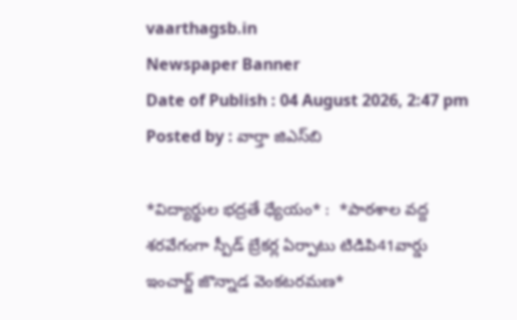vaarthagsb.in
Newspaper Banner
Date of Publish : 04 August 2026, 2:47 pm Posted by : వార్తా జిఎస్‌బి

*విద్యార్థుల భద్రతే ధ్యేయం* :  *పాఠశాల వద్ద శరవేగంగా స్పీడ్ బ్రేకర్ల ఏర్పాటు టిడిపి41వార్డు ఇంచార్జ్ జొన్నాడ వెంకటరమణ*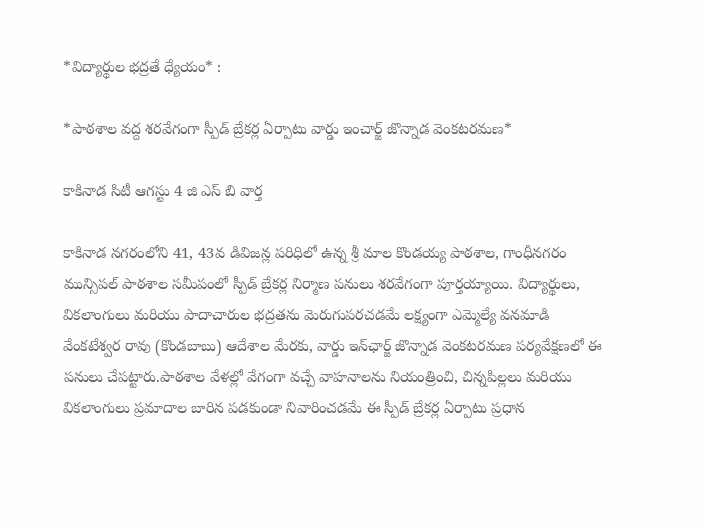*విద్యార్థుల భద్రతే ధ్యేయం* :

*పాఠశాల వద్ద శరవేగంగా స్పీడ్ బ్రేకర్ల ఏర్పాటు వార్డు ఇంచార్జ్ జొన్నాడ వెంకటరమణ*

కాకినాడ సిటీ ఆగస్టు 4 జి ఎస్ బి వార్త

కాకినాడ నగరంలోని 41, 43వ డివిజన్ల పరిధిలో ఉన్న శ్రీ మాల కొండయ్య పాఠశాల, గాంధీనగరం మున్సిపల్ పాఠశాల సమీపంలో స్పీడ్ బ్రేకర్ల నిర్మాణ పనులు శరవేగంగా పూర్తయ్యాయి. విద్యార్థులు, వికలాంగులు మరియు పాదాచారుల భద్రతను మెరుగుపరచడమే లక్ష్యంగా ఎమ్మెల్యే వనమాడి వేంకటేశ్వర రావు (కొండబాబు) ఆదేశాల మేరకు, వార్డు ఇన్‌ఛార్జ్ జొన్నాడ వెంకటరమణ పర్యవేక్షణలో ఈ పనులు చేపట్టారు.పాఠశాల వేళల్లో వేగంగా వచ్చే వాహనాలను నియంత్రించి, చిన్నపిల్లలు మరియు వికలాంగులు ప్రమాదాల బారిన పడకుండా నివారించడమే ఈ స్పీడ్ బ్రేకర్ల ఏర్పాటు ప్రధాన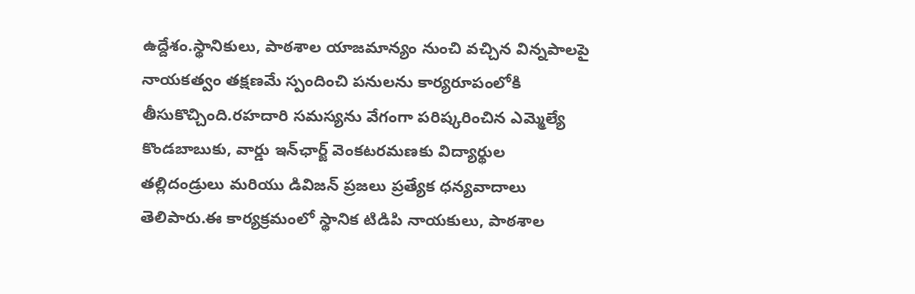ఉద్దేశం.స్థానికులు, పాఠశాల యాజమాన్యం నుంచి వచ్చిన విన్నపాలపై నాయకత్వం తక్షణమే స్పందించి పనులను కార్యరూపంలోకి తీసుకొచ్చింది.రహదారి సమస్యను వేగంగా పరిష్కరించిన ఎమ్మెల్యే కొండబాబుకు, వార్డు ఇన్‌ఛార్జ్ వెంకటరమణకు విద్యార్థుల తల్లిదండ్రులు మరియు డివిజన్ ప్రజలు ప్రత్యేక ధన్యవాదాలు తెలిపారు.ఈ కార్యక్రమంలో స్థానిక టిడిపి నాయకులు, పాఠశాల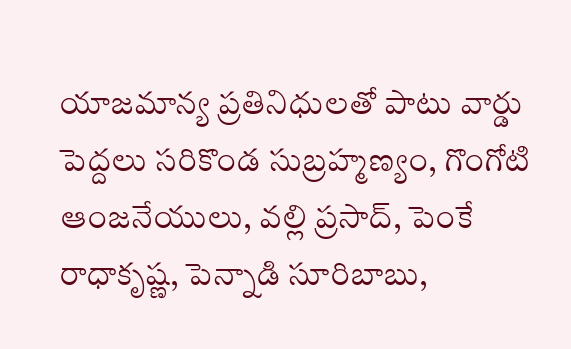యాజమాన్య ప్రతినిధులతో పాటు వార్డు పెద్దలు సరికొండ సుబ్రహ్మణ్యం, గొంగోటి ఆంజనేయులు, వల్లి ప్రసాద్, పెంకే రాధాకృష్ణ, పెన్నాడి సూరిబాబు,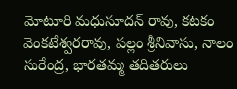మోటూరి మధుసూదన్ రావు, కటకం వెంకటేశ్వరరావు, పల్లం శ్రీనివాసు, నాలం సురేంద్ర, భారతమ్మ తదితరులు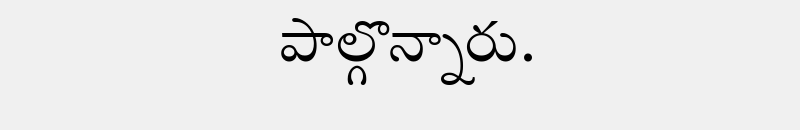పాల్గొన్నారు.